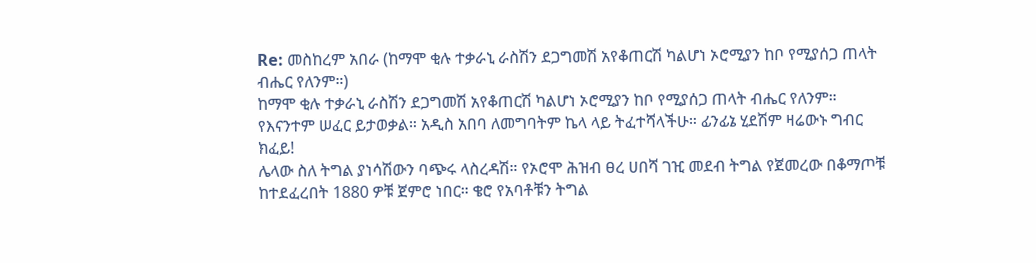Re: መስከረም አበራ (ከማሞ ቂሉ ተቃራኒ ራስሽን ደጋግመሽ አየቆጠርሽ ካልሆነ ኦሮሚያን ከቦ የሚያሰጋ ጠላት ብሔር የለንም።)
ከማሞ ቂሉ ተቃራኒ ራስሽን ደጋግመሽ አየቆጠርሽ ካልሆነ ኦሮሚያን ከቦ የሚያሰጋ ጠላት ብሔር የለንም። የእናንተም ሠፈር ይታወቃል። አዲስ አበባ ለመግባትም ኬላ ላይ ትፈተሻላችሁ። ፊንፊኔ ሂደሽም ዛሬውኑ ግብር ክፈይ!
ሌላው ስለ ትግል ያነሳሽውን ባጭሩ ላስረዳሽ። የኦሮሞ ሕዝብ ፀረ ሀበሻ ገዢ መደብ ትግል የጀመረው በቆማጦቹ ከተደፈረበት 1880 ዎቹ ጀምሮ ነበር። ቄሮ የአባቶቹን ትግል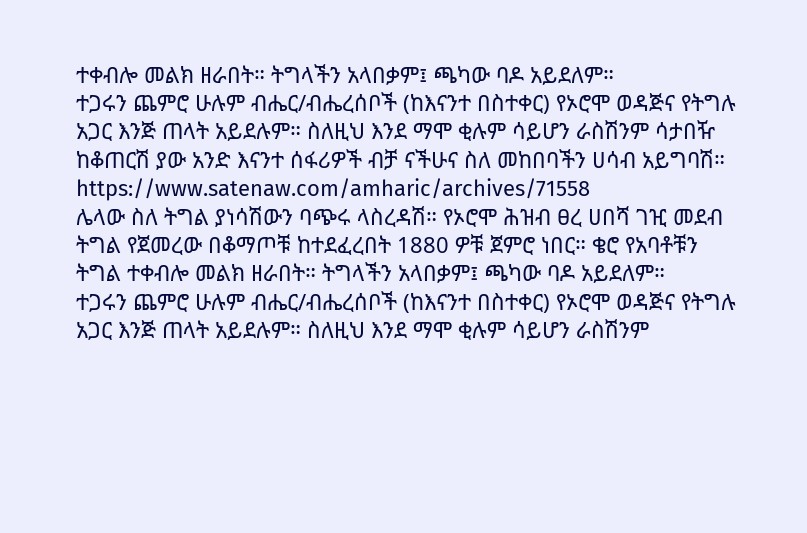ተቀብሎ መልክ ዘራበት። ትግላችን አላበቃም፤ ጫካው ባዶ አይደለም።
ተጋሩን ጨምሮ ሁሉም ብሔር/ብሔረሰቦች (ከእናንተ በስተቀር) የኦሮሞ ወዳጅና የትግሉ አጋር እንጅ ጠላት አይደሉም። ስለዚህ እንደ ማሞ ቂሉም ሳይሆን ራስሽንም ሳታበዥ ከቆጠርሽ ያው አንድ እናንተ ሰፋሪዎች ብቻ ናችሁና ስለ መከበባችን ሀሳብ አይግባሽ።
https://www.satenaw.com/amharic/archives/71558
ሌላው ስለ ትግል ያነሳሽውን ባጭሩ ላስረዳሽ። የኦሮሞ ሕዝብ ፀረ ሀበሻ ገዢ መደብ ትግል የጀመረው በቆማጦቹ ከተደፈረበት 1880 ዎቹ ጀምሮ ነበር። ቄሮ የአባቶቹን ትግል ተቀብሎ መልክ ዘራበት። ትግላችን አላበቃም፤ ጫካው ባዶ አይደለም።
ተጋሩን ጨምሮ ሁሉም ብሔር/ብሔረሰቦች (ከእናንተ በስተቀር) የኦሮሞ ወዳጅና የትግሉ አጋር እንጅ ጠላት አይደሉም። ስለዚህ እንደ ማሞ ቂሉም ሳይሆን ራስሽንም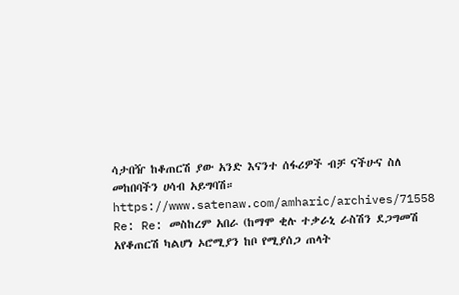ሳታበዥ ከቆጠርሽ ያው አንድ እናንተ ሰፋሪዎች ብቻ ናችሁና ስለ መከበባችን ሀሳብ አይግባሽ።
https://www.satenaw.com/amharic/archives/71558
Re: Re: መስከረም አበራ (ከማሞ ቂሉ ተቃራኒ ራስሽን ደጋግመሽ አየቆጠርሽ ካልሆነ ኦሮሚያን ከቦ የሚያሰጋ ጠላት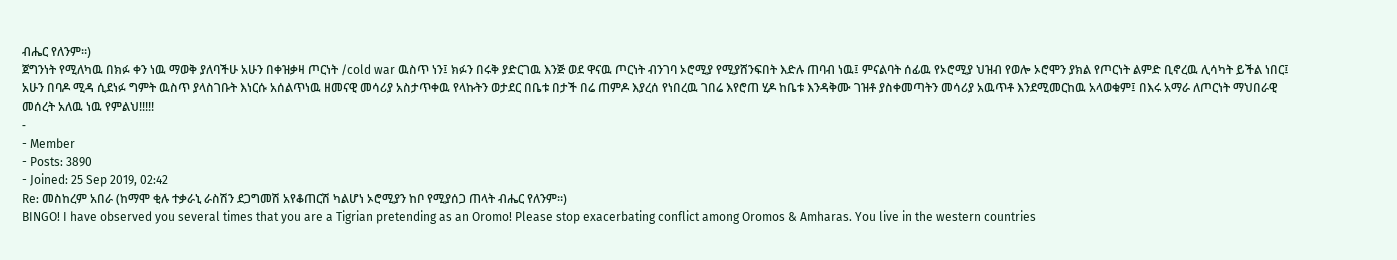ብሔር የለንም።)
ጀግንነት የሚለካዉ በክፉ ቀን ነዉ ማወቅ ያለባችሁ አሁን በቀዝቃዛ ጦርነት /cold war ዉስጥ ነን፤ ክፉን በሩቅ ያድርገዉ እንጅ ወደ ዋናዉ ጦርነት ብንገባ ኦሮሚያ የሚያሸንፍበት እድሉ ጠባብ ነዉ፤ ምናልባት ሰፊዉ የኦሮሚያ ህዝብ የወሎ ኦሮሞን ያክል የጦርነት ልምድ ቢኖረዉ ሊሳካት ይችል ነበር፤ አሁን በባዶ ሚዳ ሲደነፉ ግምት ዉስጥ ያላስገቡት እነርሱ አሰልጥነዉ ዘመናዊ መሳሪያ አስታጥቀዉ የላኩትን ወታደር በቤቱ በታች በሬ ጠምዶ እያረሰ የነበረዉ ገበሬ እየሮጠ ሂዶ ከቤቱ እንዳቅሙ ገዝቶ ያስቀመጣትን መሳሪያ አዉጥቶ እንደሚመርከዉ አላወቁም፤ በእሩ አማራ ለጦርነት ማህበራዊ መሰረት አለዉ ነዉ የምልህ!!!!!
-
- Member
- Posts: 3890
- Joined: 25 Sep 2019, 02:42
Re: መስከረም አበራ (ከማሞ ቂሉ ተቃራኒ ራስሽን ደጋግመሽ አየቆጠርሽ ካልሆነ ኦሮሚያን ከቦ የሚያሰጋ ጠላት ብሔር የለንም።)
BINGO! I have observed you several times that you are a Tigrian pretending as an Oromo! Please stop exacerbating conflict among Oromos & Amharas. You live in the western countries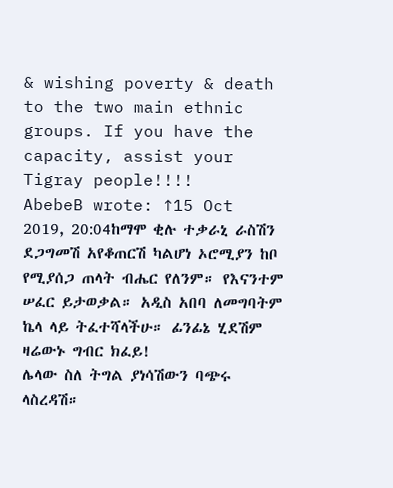& wishing poverty & death to the two main ethnic groups. If you have the capacity, assist your Tigray people!!!!
AbebeB wrote: ↑15 Oct 2019, 20:04ከማሞ ቂሉ ተቃራኒ ራስሽን ደጋግመሽ አየቆጠርሽ ካልሆነ ኦሮሚያን ከቦ የሚያሰጋ ጠላት ብሔር የለንም። የእናንተም ሠፈር ይታወቃል። አዲስ አበባ ለመግባትም ኬላ ላይ ትፈተሻላችሁ። ፊንፊኔ ሂደሽም ዛሬውኑ ግብር ክፈይ!
ሌላው ስለ ትግል ያነሳሽውን ባጭሩ ላስረዳሽ።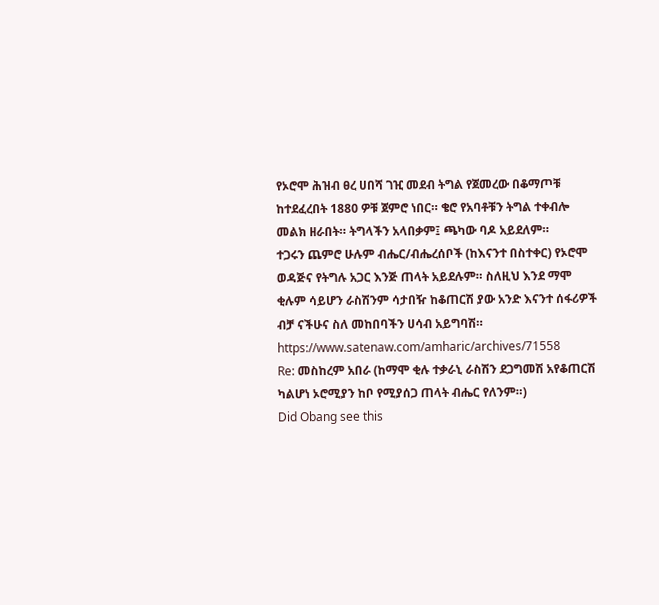የኦሮሞ ሕዝብ ፀረ ሀበሻ ገዢ መደብ ትግል የጀመረው በቆማጦቹ ከተደፈረበት 1880 ዎቹ ጀምሮ ነበር። ቄሮ የአባቶቹን ትግል ተቀብሎ መልክ ዘራበት። ትግላችን አላበቃም፤ ጫካው ባዶ አይደለም።
ተጋሩን ጨምሮ ሁሉም ብሔር/ብሔረሰቦች (ከእናንተ በስተቀር) የኦሮሞ ወዳጅና የትግሉ አጋር እንጅ ጠላት አይደሉም። ስለዚህ እንደ ማሞ ቂሉም ሳይሆን ራስሽንም ሳታበዥ ከቆጠርሽ ያው አንድ እናንተ ሰፋሪዎች ብቻ ናችሁና ስለ መከበባችን ሀሳብ አይግባሽ።
https://www.satenaw.com/amharic/archives/71558
Re: መስከረም አበራ (ከማሞ ቂሉ ተቃራኒ ራስሽን ደጋግመሽ አየቆጠርሽ ካልሆነ ኦሮሚያን ከቦ የሚያሰጋ ጠላት ብሔር የለንም።)
Did Obang see this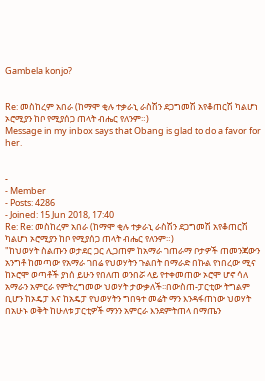Gambela konjo?


Re: መስከረም አበራ (ከማሞ ቂሉ ተቃራኒ ራስሽን ደጋግመሽ አየቆጠርሽ ካልሆነ ኦሮሚያን ከቦ የሚያሰጋ ጠላት ብሔር የለንም።)
Message in my inbox says that Obang is glad to do a favor for her.


-
- Member
- Posts: 4286
- Joined: 15 Jun 2018, 17:40
Re: Re: መስከረም አበራ (ከማሞ ቂሉ ተቃራኒ ራስሽን ደጋግመሽ አየቆጠርሽ ካልሆነ ኦሮሚያን ከቦ የሚያሰጋ ጠላት ብሔር የለንም።)
"ከህወሃት ስልጡን ወታደር ጋር ሊጋጠም ከአማራ ገጠራማ ቦታዎች ጠመንጃውን አንግቶ ከመጣው የአማራ ገበሬ የህወሃትን ጉልበት በማራድ በኩል የነበረው ሚና ከኦሮሞ ወጣቶች ያነሰ ይሁን የበለጠ ወንበሯ ላይ የተቀመጠው ኦሮሞ ሆኖ ሳለ አማራን አምርራ የምትረግመው ህወሃት ታውቃለች፡፡በውስጠ-ፓርቲው ትግልም ቢሆን ከኦዴፓ እና ከአዴፓ የህወሃትን ግበዓተ መሬት ማን እንዳፋጠነው ህወሃት በአሁኑ ወቅት ከሁለቱ ፓርቲዎች ማንን አምርራ እንደምትጠላ በማጤን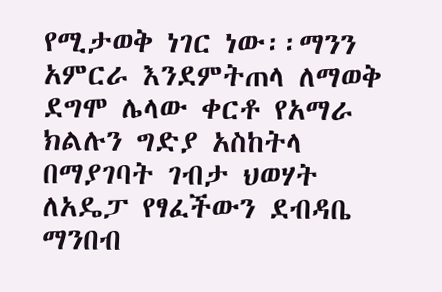የሚታወቅ ነገር ነው፡፡ማንን አምርራ እንደምትጠላ ለማወቅ ደግሞ ሌላው ቀርቶ የአማራ ክልሉን ግድያ አስከትላ በማያገባት ገብታ ህወሃት ለአዴፓ የፃፈችውን ደብዳቤ ማንበብ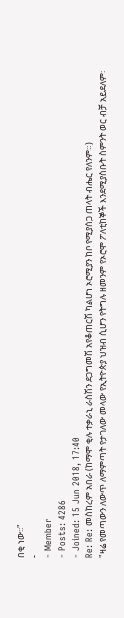በቂ ነው፡፡"
-
- Member
- Posts: 4286
- Joined: 15 Jun 2018, 17:40
Re: Re: መስከረም አበራ (ከማሞ ቂሉ ተቃራኒ ራስሽን ደጋግመሽ አየቆጠርሽ ካልሆነ ኦሮሚያን ከቦ የሚያሰጋ ጠላት ብሔር የለንም።)
"ዛሬ የመጣውን ለውጥ ለማምጣት የታገለው መላው የኢትዮጵያ ህዝብ ሲሆን የትግሉ ዘመንም የኦሮሞ ፖለቲከኞች እንደሚያስቡት ስምንት ወር ብቻ አይደለም፡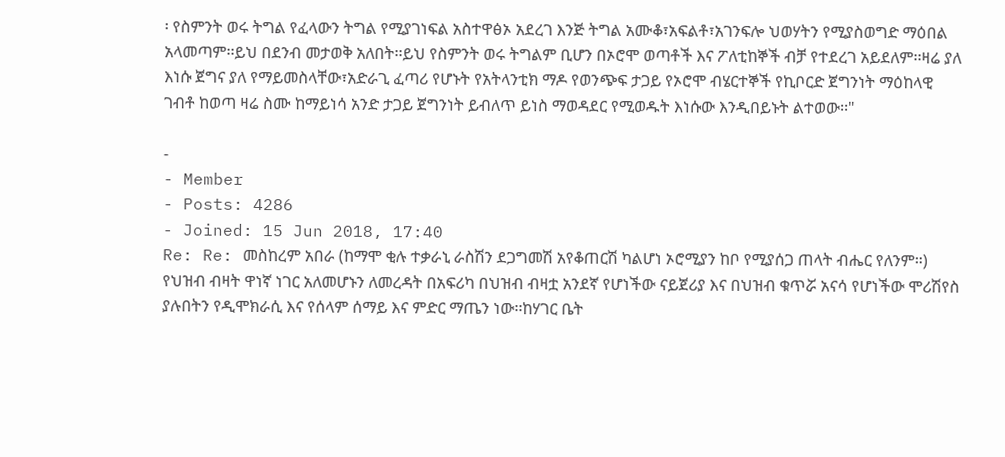፡ የስምንት ወሩ ትግል የፈላውን ትግል የሚያገነፍል አስተዋፅኦ አደረገ እንጅ ትግል አሙቆ፣አፍልቶ፣አገንፍሎ ህወሃትን የሚያስወግድ ማዕበል አላመጣም፡፡ይህ በደንብ መታወቅ አለበት፡፡ይህ የስምንት ወሩ ትግልም ቢሆን በኦሮሞ ወጣቶች እና ፖለቲከኞች ብቻ የተደረገ አይደለም፡፡ዛሬ ያለ እነሱ ጀግና ያለ የማይመስላቸው፣አድራጊ ፈጣሪ የሆኑት የአትላንቲክ ማዶ የወንጭፍ ታጋይ የኦሮሞ ብሄርተኞች የኪቦርድ ጀግንነት ማዕከላዊ ገብቶ ከወጣ ዛሬ ስሙ ከማይነሳ አንድ ታጋይ ጀግንነት ይብለጥ ይነስ ማወዳደር የሚወዱት እነሱው እንዲበይኑት ልተወው፡፡"

-
- Member
- Posts: 4286
- Joined: 15 Jun 2018, 17:40
Re: Re: መስከረም አበራ (ከማሞ ቂሉ ተቃራኒ ራስሽን ደጋግመሽ አየቆጠርሽ ካልሆነ ኦሮሚያን ከቦ የሚያሰጋ ጠላት ብሔር የለንም።)
የህዝብ ብዛት ዋነኛ ነገር አለመሆኑን ለመረዳት በአፍሪካ በህዝብ ብዛቷ አንደኛ የሆነችው ናይጀሪያ እና በህዝብ ቁጥሯ አናሳ የሆነችው ሞሪሽየስ ያሉበትን የዲሞክራሲ እና የሰላም ሰማይ እና ምድር ማጤን ነው፡፡ከሃገር ቤት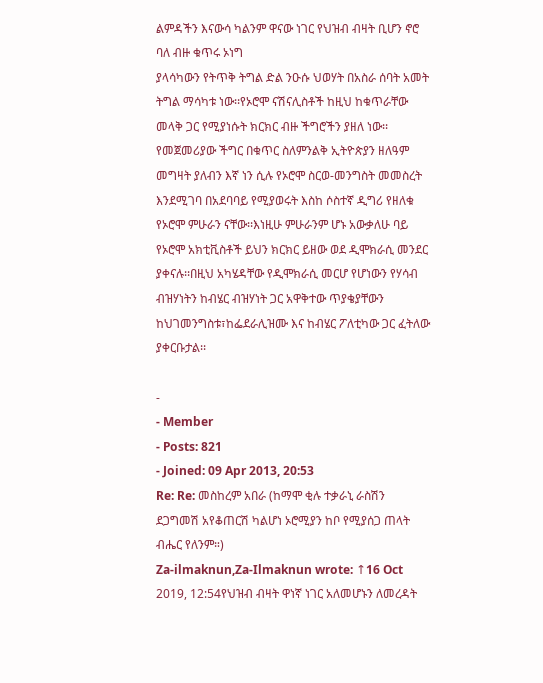ልምዳችን እናውሳ ካልንም ዋናው ነገር የህዝብ ብዛት ቢሆን ኖሮ ባለ ብዙ ቁጥሩ ኦነግ
ያላሳካውን የትጥቅ ትግል ድል ንዑሱ ህወሃት በአስራ ሰባት አመት ትግል ማሳካቱ ነው፡፡የኦሮሞ ናሽናሊስቶች ከዚህ ከቁጥራቸው መላቅ ጋር የሚያነሱት ክርክር ብዙ ችግሮችን ያዘለ ነው፡፡የመጀመሪያው ችግር በቁጥር ስለምንልቅ ኢትዮጵያን ዘለዓም መግዛት ያለብን እኛ ነን ሲሉ የኦሮሞ ስርወ-መንግስት መመስረት እንደሚገባ በአደባባይ የሚያወሩት እስከ ሶስተኛ ዲግሪ የዘለቁ የኦሮሞ ምሁራን ናቸው፡፡እነዚሁ ምሁራንም ሆኑ አውቃለሁ ባይ የኦሮሞ አክቲቪስቶች ይህን ክርክር ይዘው ወደ ዲሞክራሲ መንደር ያቀናሉ፡፡በዚህ አካሄዳቸው የዲሞክራሲ መርሆ የሆነውን የሃሳብ ብዝሃነትን ከብሄር ብዝሃነት ጋር አዋቅተው ጥያቄያቸውን ከህገመንግስቱ፣ከፌደራሊዝሙ እና ከብሄር ፖለቲካው ጋር ፈትለው ያቀርቡታል፡፡

-
- Member
- Posts: 821
- Joined: 09 Apr 2013, 20:53
Re: Re: መስከረም አበራ (ከማሞ ቂሉ ተቃራኒ ራስሽን ደጋግመሽ አየቆጠርሽ ካልሆነ ኦሮሚያን ከቦ የሚያሰጋ ጠላት ብሔር የለንም።)
Za-ilmaknun,Za-Ilmaknun wrote: ↑16 Oct 2019, 12:54የህዝብ ብዛት ዋነኛ ነገር አለመሆኑን ለመረዳት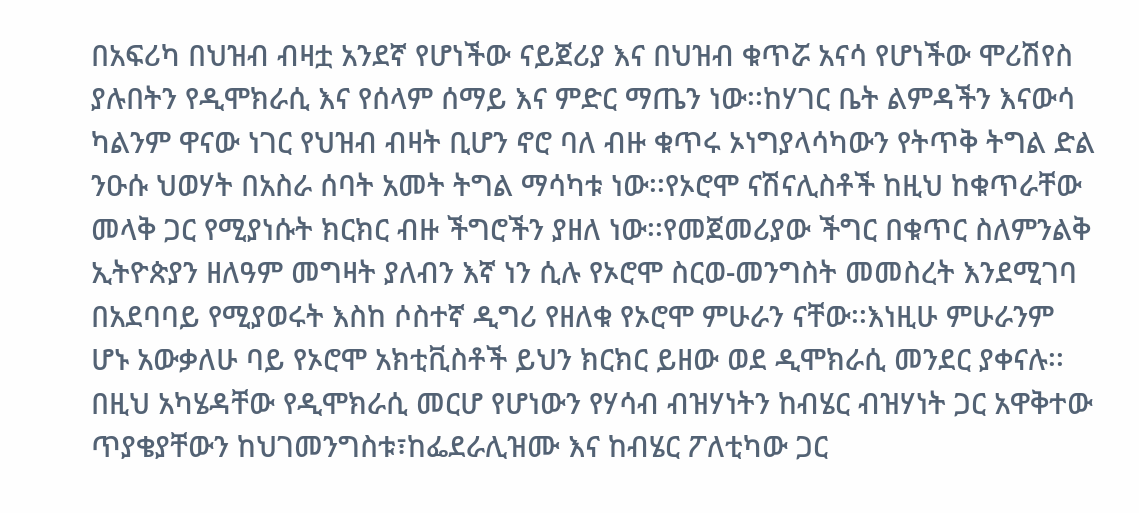በአፍሪካ በህዝብ ብዛቷ አንደኛ የሆነችው ናይጀሪያ እና በህዝብ ቁጥሯ አናሳ የሆነችው ሞሪሽየስ ያሉበትን የዲሞክራሲ እና የሰላም ሰማይ እና ምድር ማጤን ነው፡፡ከሃገር ቤት ልምዳችን እናውሳ ካልንም ዋናው ነገር የህዝብ ብዛት ቢሆን ኖሮ ባለ ብዙ ቁጥሩ ኦነግያላሳካውን የትጥቅ ትግል ድል ንዑሱ ህወሃት በአስራ ሰባት አመት ትግል ማሳካቱ ነው፡፡የኦሮሞ ናሽናሊስቶች ከዚህ ከቁጥራቸው መላቅ ጋር የሚያነሱት ክርክር ብዙ ችግሮችን ያዘለ ነው፡፡የመጀመሪያው ችግር በቁጥር ስለምንልቅ ኢትዮጵያን ዘለዓም መግዛት ያለብን እኛ ነን ሲሉ የኦሮሞ ስርወ-መንግስት መመስረት እንደሚገባ በአደባባይ የሚያወሩት እስከ ሶስተኛ ዲግሪ የዘለቁ የኦሮሞ ምሁራን ናቸው፡፡እነዚሁ ምሁራንም ሆኑ አውቃለሁ ባይ የኦሮሞ አክቲቪስቶች ይህን ክርክር ይዘው ወደ ዲሞክራሲ መንደር ያቀናሉ፡፡በዚህ አካሄዳቸው የዲሞክራሲ መርሆ የሆነውን የሃሳብ ብዝሃነትን ከብሄር ብዝሃነት ጋር አዋቅተው ጥያቄያቸውን ከህገመንግስቱ፣ከፌደራሊዝሙ እና ከብሄር ፖለቲካው ጋር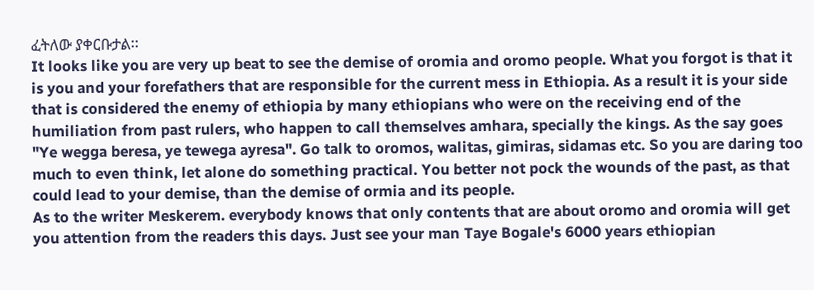ፈትለው ያቀርቡታል፡፡
It looks like you are very up beat to see the demise of oromia and oromo people. What you forgot is that it is you and your forefathers that are responsible for the current mess in Ethiopia. As a result it is your side that is considered the enemy of ethiopia by many ethiopians who were on the receiving end of the humiliation from past rulers, who happen to call themselves amhara, specially the kings. As the say goes "Ye wegga beresa, ye tewega ayresa". Go talk to oromos, walitas, gimiras, sidamas etc. So you are daring too much to even think, let alone do something practical. You better not pock the wounds of the past, as that could lead to your demise, than the demise of ormia and its people.
As to the writer Meskerem. everybody knows that only contents that are about oromo and oromia will get you attention from the readers this days. Just see your man Taye Bogale's 6000 years ethiopian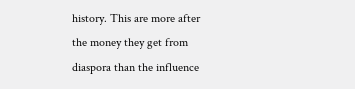history. This are more after the money they get from diaspora than the influence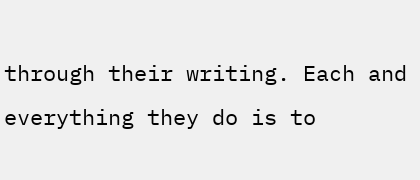through their writing. Each and everything they do is to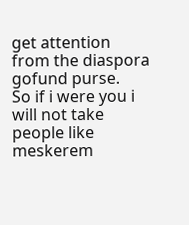get attention from the diaspora gofund purse.
So if i were you i will not take people like meskerem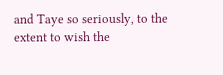and Taye so seriously, to the extent to wish the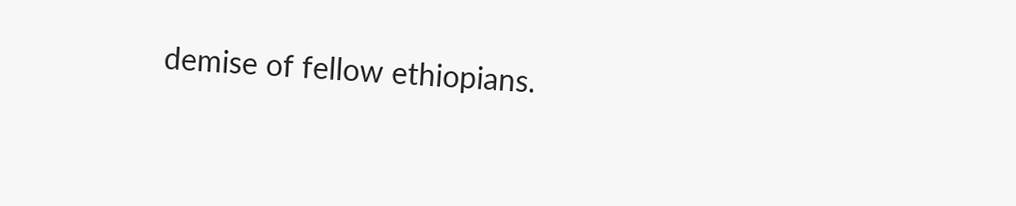demise of fellow ethiopians.